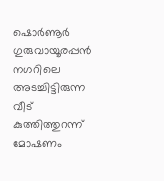ഷൊർണൂർ ഗുരുവായൂരപ്പൻ നഗറിലെ അടച്ചിട്ടിരുന്ന വീട് കുത്തിത്തുറന്ന് മോഷണം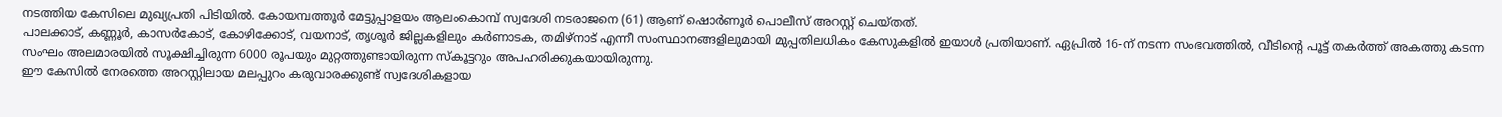നടത്തിയ കേസിലെ മുഖ്യപ്രതി പിടിയിൽ. കോയമ്പത്തൂർ മേട്ടുപ്പാളയം ആലംകൊമ്പ് സ്വദേശി നടരാജനെ (61) ആണ് ഷൊർണൂർ പൊലീസ് അറസ്റ്റ് ചെയ്തത്.
പാലക്കാട്, കണ്ണൂർ, കാസർകോട്, കോഴിക്കോട്, വയനാട്, തൃശൂർ ജില്ലകളിലും കർണാടക, തമിഴ്നാട് എന്നീ സംസ്ഥാനങ്ങളിലുമായി മുപ്പതിലധികം കേസുകളിൽ ഇയാൾ പ്രതിയാണ്. ഏപ്രിൽ 16-ന് നടന്ന സംഭവത്തിൽ, വീടിന്റെ പൂട്ട് തകർത്ത് അകത്തു കടന്ന സംഘം അലമാരയിൽ സൂക്ഷിച്ചിരുന്ന 6000 രൂപയും മുറ്റത്തുണ്ടായിരുന്ന സ്കൂട്ടറും അപഹരിക്കുകയായിരുന്നു.
ഈ കേസിൽ നേരത്തെ അറസ്റ്റിലായ മലപ്പുറം കരുവാരക്കുണ്ട് സ്വദേശികളായ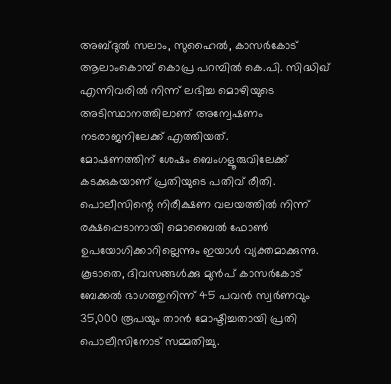അബ്ദുൽ സലാം, സുഹൈൽ, കാസർകോട് ആലാംകൊമ്പ് കൊപ്ര പറമ്പിൽ കെ.പി. സിദ്ധിഖ് എന്നിവരിൽ നിന്ന് ലഭിച്ച മൊഴിയുടെ അടിസ്ഥാനത്തിലാണ് അന്വേഷണം നടരാജനിലേക്ക് എത്തിയത്.
മോഷണത്തിന് ശേഷം ബെംഗളൂരുവിലേക്ക് കടക്കുകയാണ് പ്രതിയുടെ പതിവ് രീതി. പൊലീസിന്റെ നിരീക്ഷണ വലയത്തിൽ നിന്ന് രക്ഷപ്പെടാനായി മൊബൈൽ ഫോൺ ഉപയോഗിക്കാറില്ലെന്നും ഇയാൾ വ്യക്തമാക്കുന്നു.
കൂടാതെ, ദിവസങ്ങൾക്കു മുൻപ് കാസർകോട് ബേക്കൽ ഭാഗത്തുനിന്ന് 45 പവൻ സ്വർണവും 35,000 രൂപയും താൻ മോഷ്ടിച്ചതായി പ്രതി പൊലീസിനോട് സമ്മതിച്ചു.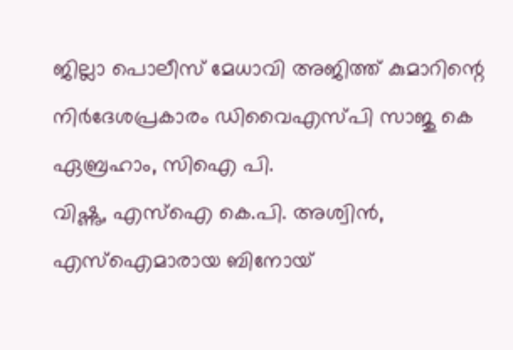ജില്ലാ പൊലീസ് മേധാവി അജിത്ത് കുമാറിന്റെ നിർദേശപ്രകാരം ഡിവൈഎസ്പി സാജു കെ ഏബ്രഹാം, സിഐ പി.
വിഷ്ണു, എസ്ഐ കെ.പി. അശ്വിൻ, എസ്ഐമാരായ ബിനോയ്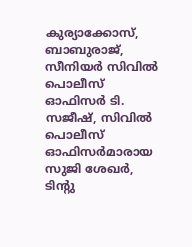കുര്യാക്കോസ്, ബാബുരാജ്, സീനിയർ സിവിൽ പൊലീസ് ഓഫിസർ ടി.
സജീഷ്, സിവിൽ പൊലീസ് ഓഫിസർമാരായ സുജി ശേഖർ, ടിന്റു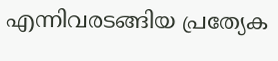എന്നിവരടങ്ങിയ പ്രത്യേക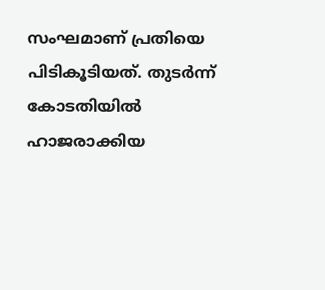സംഘമാണ് പ്രതിയെ പിടികൂടിയത്. തുടർന്ന് കോടതിയിൽ ഹാജരാക്കിയ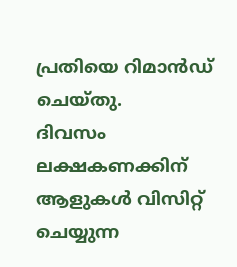പ്രതിയെ റിമാൻഡ് ചെയ്തു.
ദിവസം ലക്ഷകണക്കിന് ആളുകൾ വിസിറ്റ് ചെയ്യുന്ന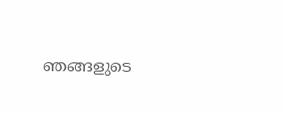ഞങ്ങളുടെ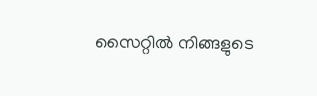സൈറ്റിൽ നിങ്ങളുടെ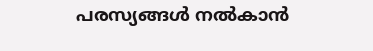പരസ്യങ്ങൾ നൽകാൻ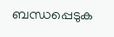ബന്ധപ്പെടുക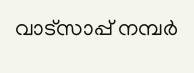വാട്സാപ്പ് നമ്പർ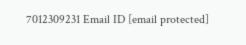7012309231 Email ID [email protected]